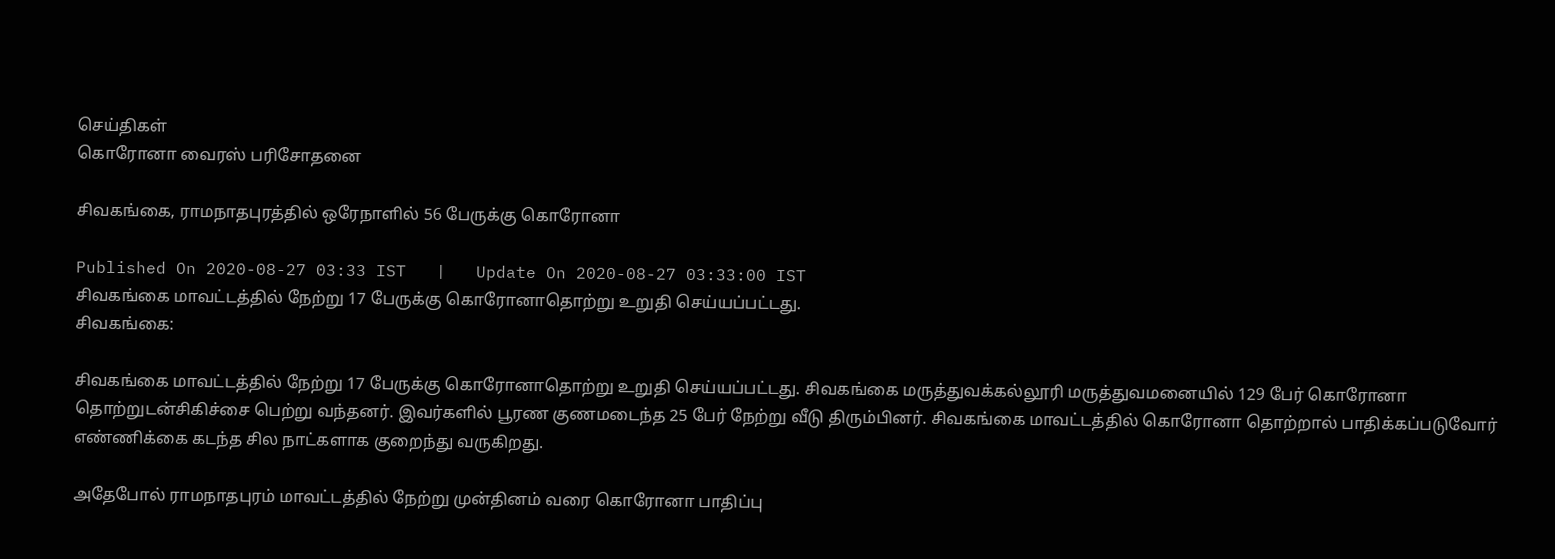செய்திகள்
கொரோனா வைரஸ் பரிசோதனை

சிவகங்கை, ராமநாதபுரத்தில் ஒரேநாளில் 56 பேருக்கு கொரோனா

Published On 2020-08-27 03:33 IST   |   Update On 2020-08-27 03:33:00 IST
சிவகங்கை மாவட்டத்தில் நேற்று 17 பேருக்கு கொரோனாதொற்று உறுதி செய்யப்பட்டது.
சிவகங்கை:

சிவகங்கை மாவட்டத்தில் நேற்று 17 பேருக்கு கொரோனாதொற்று உறுதி செய்யப்பட்டது. சிவகங்கை மருத்துவக்கல்லூரி மருத்துவமனையில் 129 பேர் கொரோனா தொற்றுடன்சிகிச்சை பெற்று வந்தனர். இவர்களில் பூரண குணமடைந்த 25 பேர் நேற்று வீடு திரும்பினர். சிவகங்கை மாவட்டத்தில் கொரோனா தொற்றால் பாதிக்கப்படுவோர் எண்ணிக்கை கடந்த சில நாட்களாக குறைந்து வருகிறது.

அதேபோல் ராமநாதபுரம் மாவட்டத்தில் நேற்று முன்தினம் வரை கொரோனா பாதிப்பு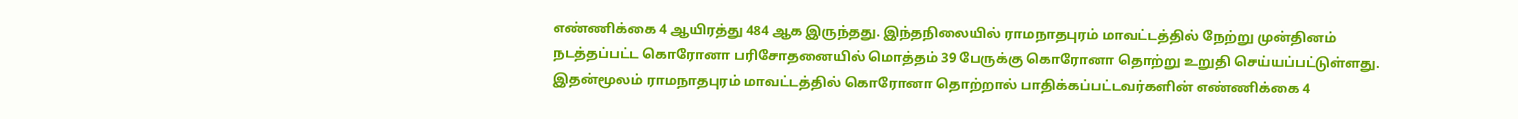எண்ணிக்கை 4 ஆயிரத்து 484 ஆக இருந்தது. இந்தநிலையில் ராமநாதபுரம் மாவட்டத்தில் நேற்று முன்தினம் நடத்தப்பட்ட கொரோனா பரிசோதனையில் மொத்தம் 39 பேருக்கு கொரோனா தொற்று உறுதி செய்யப்பட்டுள்ளது. இதன்மூலம் ராமநாதபுரம் மாவட்டத்தில் கொரோனா தொற்றால் பாதிக்கப்பட்டவர்களின் எண்ணிக்கை 4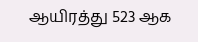ஆயிரத்து 523 ஆக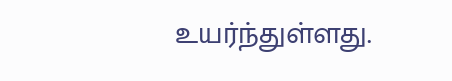உயர்ந்துள்ளது.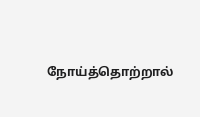நோய்த்தொற்றால்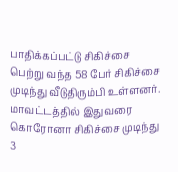பாதிக்கப்பட்டு சிகிச்சை பெற்று வந்த 58 பேர் சிகிச்சை முடிந்து வீடுதிரும்பி உள்ளனர். மாவட்டத்தில் இதுவரை கொரோனா சிகிச்சை முடிந்து 3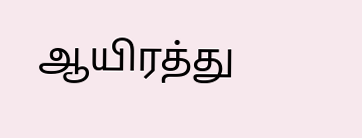ஆயிரத்து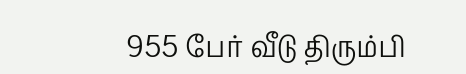955 பேர் வீடு திரும்பி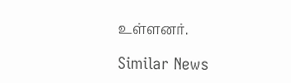உள்ளனர்.

Similar News